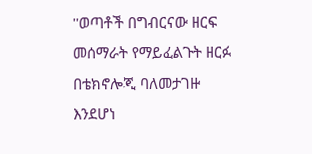''ወጣቶች በግብርናው ዘርፍ መሰማራት የማይፈልጉት ዘርፉ በቴክኖሎጂ ባለመታገዙ እንደሆነ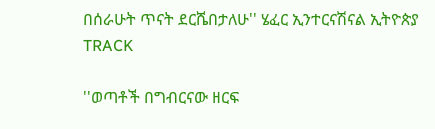በሰራሁት ጥናት ደርሼበታለሁ'' ሄፈር ኢንተርናሽናል ኢትዮጵያ
TRACK

''ወጣቶች በግብርናው ዘርፍ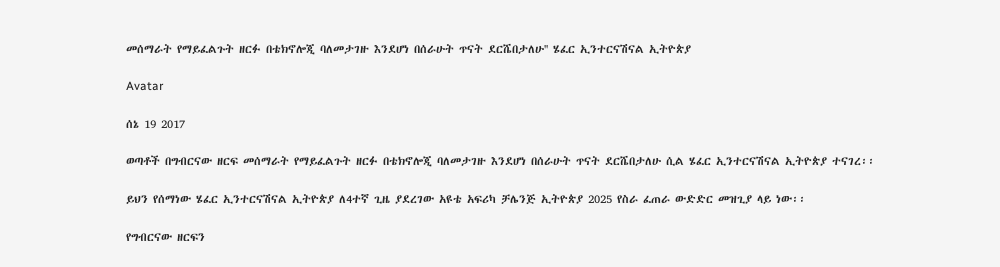መሰማራት የማይፈልጉት ዘርፉ በቴክኖሎጂ ባለመታገዙ እንደሆነ በሰራሁት ጥናት ደርሼበታለሁ'' ሄፈር ኢንተርናሽናል ኢትዮጵያ

Avatar

ሰኔ 19 2017

ወጣቶች በግብርናው ዘርፍ መሰማራት የማይፈልጉት ዘርፉ በቴክኖሎጂ ባለመታገዙ እንደሆነ በሰራሁት ጥናት ደርሼበታለሁ ሲል ሄፈር ኢንተርናሽናል ኢትዮጵያ ተናገረ፡፡

ይህን የሰማነው ሄፈር ኢንተርናሽናል ኢትዮጵያ ለ4ተኛ ጊዜ ያደረገው አዩቴ አፍሪካ ቻሌንጅ ኢትዮጵያ 2025 የስራ ፈጠራ ውድድር መዝጊያ ላይ ነው፡፡

የግብርናው ዘርፍን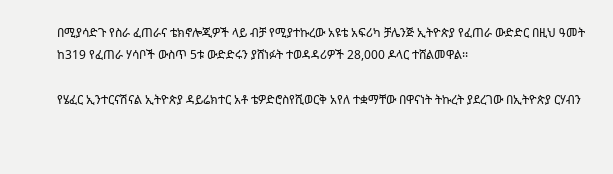በሚያሳድጉ የስራ ፈጠራና ቴክኖሎጂዎች ላይ ብቻ የሚያተኩረው አዩቴ አፍሪካ ቻሌንጅ ኢትዮጵያ የፈጠራ ውድድር በዚህ ዓመት ከ319 የፈጠራ ሃሳቦች ውስጥ 5ቱ ውድድሩን ያሸነፉት ተወዳዳሪዎች 28,000 ዶላር ተሸልመዋል፡፡

የሄፈር ኢንተርናሽናል ኢትዮጵያ ዳይሬክተር አቶ ቴዎድሮስየሺወርቅ አየለ ተቋማቸው በዋናነት ትኩረት ያደረገው በኢትዮጵያ ርሃብን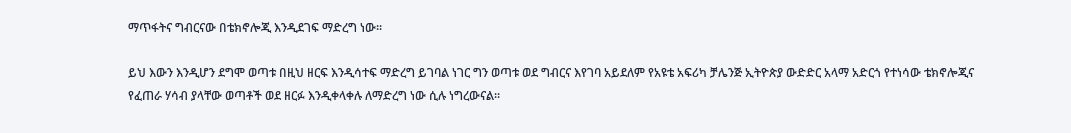ማጥፋትና ግብርናው በቴክኖሎጂ እንዲደገፍ ማድረግ ነው፡፡

ይህ እውን እንዲሆን ደግሞ ወጣቱ በዚህ ዘርፍ እንዲሳተፍ ማድረግ ይገባል ነገር ግን ወጣቱ ወደ ግብርና እየገባ አይደለም የአዩቴ አፍሪካ ቻሌንጅ ኢትዮጵያ ውድድር አላማ አድርጎ የተነሳው ቴክኖሎጂና የፈጠራ ሃሳብ ያላቸው ወጣቶች ወደ ዘርፉ እንዲቀላቀሉ ለማድረግ ነው ሲሉ ነግረውናል፡፡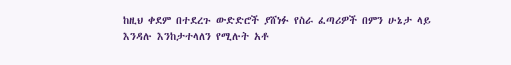ከዚህ ቀደም በተደረጉ ውድድሮች ያሸነፉ የስራ ፈጣሪዎች በምን ሁኔታ ላይ እንዳሉ እንከታተላለን የሚሉት አቶ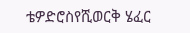ቴዎድሮስየሺወርቅ ሄፈር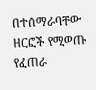በተሰማራባቸው ዘርፎች የሚወጡ የፈጠራ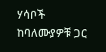ሃሳቦች ከባለሙያዎቹ ጋር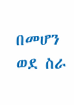በመሆን ወደ ስራ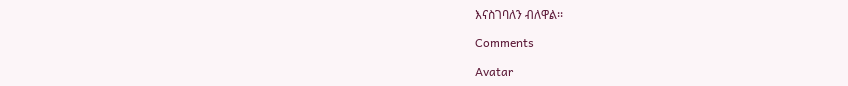እናስገባለን ብለዋል፡፡

Comments

Avatar